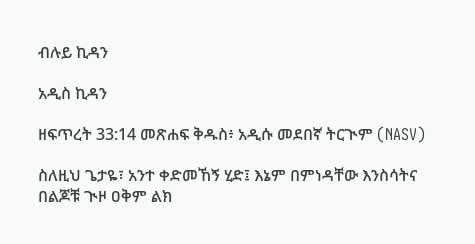ብሉይ ኪዳን

አዲስ ኪዳን

ዘፍጥረት 33:14 መጽሐፍ ቅዱስ፥ አዲሱ መደበኛ ትርጒም (NASV)

ስለዚህ ጌታዬ፣ አንተ ቀድመኸኝ ሂድ፤ እኔም በምነዳቸው እንስሳትና በልጆቹ ጒዞ ዐቅም ልክ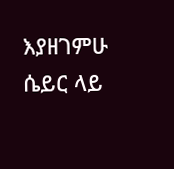እያዘገምሁ ሴይር ላይ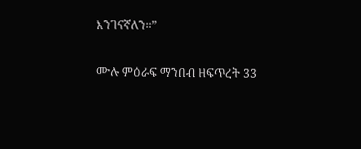እንገናኛለን።”

ሙሉ ምዕራፍ ማንበብ ዘፍጥረት 33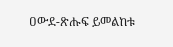ዐውደ-ጽሑፍ ይመልከቱ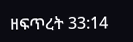ዘፍጥረት 33:14